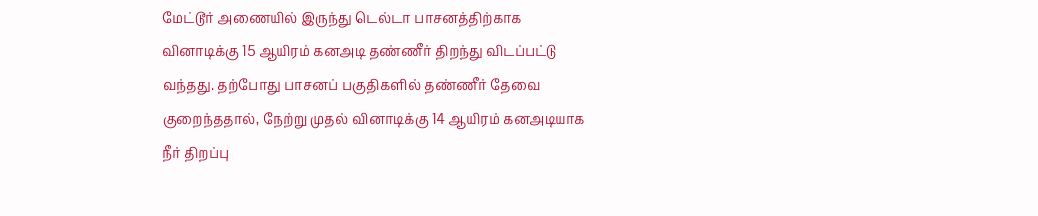மேட்டூர் அணையில் இருந்து டெல்டா பாசனத்திற்காக வினாடிக்கு 15 ஆயிரம் கனஅடி தண்ணீர் திறந்து விடப்பட்டு வந்தது. தற்போது பாசனப் பகுதிகளில் தண்ணீர் தேவை குறைந்ததால், நேற்று முதல் வினாடிக்கு 14 ஆயிரம் கனஅடியாக நீர் திறப்பு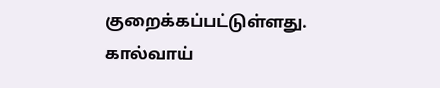குறைக்கப்பட்டுள்ளது. கால்வாய்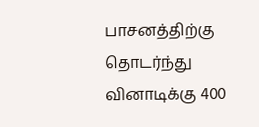பாசனத்திற்கு தொடர்ந்து வினாடிக்கு 400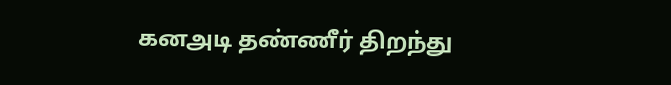கனஅடி தண்ணீர் திறந்து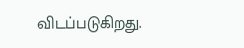விடப்படுகிறது.